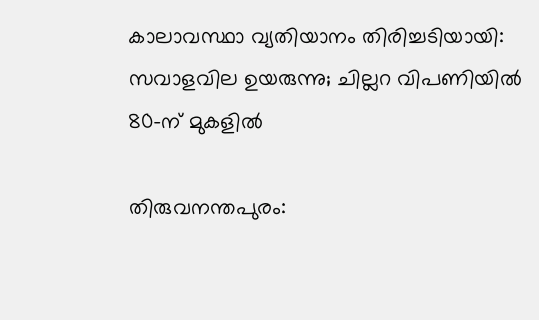കാലാവസ്ഥാ വ്യതിയാനം തിരിച്ചടിയായി: സവാളവില ഉയരുന്നു; ചില്ലറ വിപണിയിൽ 80-ന് മുകളിൽ

തിരുവനന്തപുരം: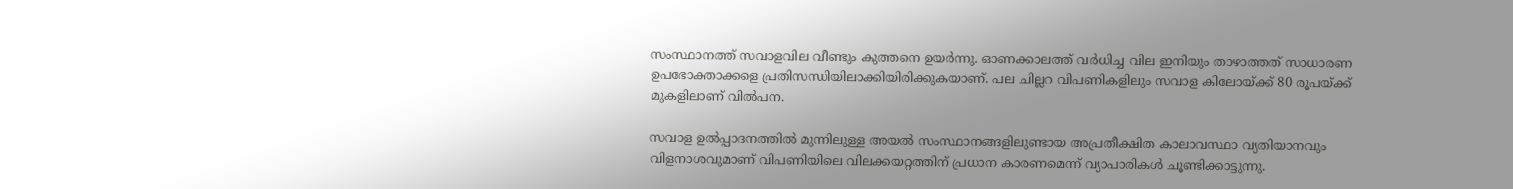സംസ്ഥാനത്ത് സവാളവില വീണ്ടും കുത്തനെ ഉയർന്നു. ഓണക്കാലത്ത് വർധിച്ച വില ഇനിയും താഴാത്തത് സാധാരണ ഉപഭോക്താക്കളെ പ്രതിസന്ധിയിലാക്കിയിരിക്കുകയാണ്. പല ചില്ലറ വിപണികളിലും സവാള കിലോയ്ക്ക് 80 രൂപയ്ക്ക് മുകളിലാണ് വിൽപന.

സവാള ഉൽപ്പാദനത്തിൽ മുന്നിലുള്ള അയൽ സംസ്ഥാനങ്ങളിലുണ്ടായ അപ്രതീക്ഷിത കാലാവസ്ഥാ വ്യതിയാനവും വിളനാശവുമാണ് വിപണിയിലെ വിലക്കയറ്റത്തിന് പ്രധാന കാരണമെന്ന് വ്യാപാരികൾ ചൂണ്ടിക്കാട്ടുന്നു.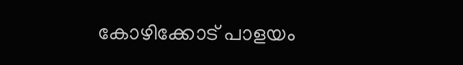കോഴിക്കോട് പാളയം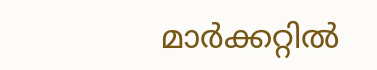മാർക്കറ്റിൽ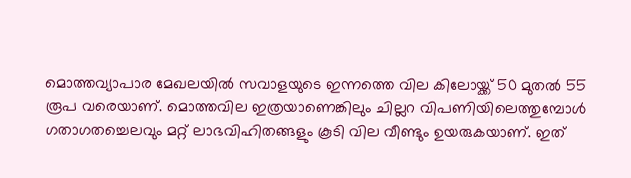മൊത്തവ്യാപാര മേഖലയിൽ സവാളയുടെ ഇന്നത്തെ വില കിലോയ്ക്ക് 50 മുതൽ 55 രൂപ വരെയാണ്. മൊത്തവില ഇത്രയാണെങ്കിലും ചില്ലറ വിപണിയിലെത്തുമ്പോൾ ഗതാഗതച്ചെലവും മറ്റ് ലാഭവിഹിതങ്ങളും കൂടി വില വീണ്ടും ഉയരുകയാണ്. ഇത്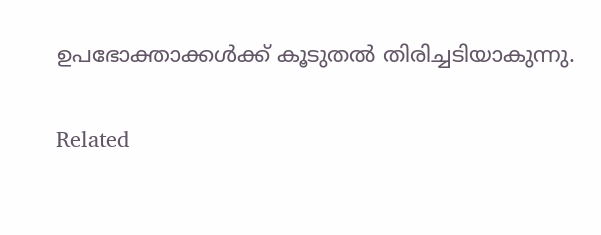ഉപഭോക്താക്കൾക്ക് കൂടുതൽ തിരിച്ചടിയാകുന്നു.

Related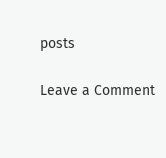posts

Leave a Comment